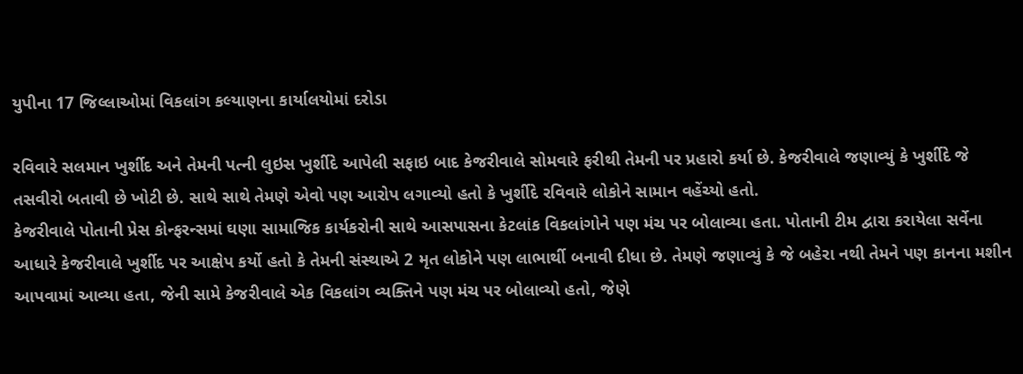યુપીના 17 જિલ્લાઓમાં વિકલાંગ કલ્યાણના કાર્યાલયોમાં દરોડા

રવિવારે સલમાન ખુર્શીદ અને તેમની પત્ની લુઇસ ખુર્શીદે આપેલી સફાઇ બાદ કેજરીવાલે સોમવારે ફરીથી તેમની પર પ્રહારો કર્યા છે. કેજરીવાલે જણાવ્યું કે ખુર્શીદે જે તસવીરો બતાવી છે ખોટી છે. સાથે સાથે તેમણે એવો પણ આરોપ લગાવ્યો હતો કે ખુર્શીદે રવિવારે લોકોને સામાન વહેંચ્યો હતો.
કેજરીવાલે પોતાની પ્રેસ કોન્ફરન્સમાં ઘણા સામાજિક કાર્યકરોની સાથે આસપાસના કેટલાંક વિકલાંગોને પણ મંચ પર બોલાવ્યા હતા. પોતાની ટીમ દ્વારા કરાયેલા સર્વેના આધારે કેજરીવાલે ખુર્શીદ પર આક્ષેપ કર્યો હતો કે તેમની સંસ્થાએ 2 મૃત લોકોને પણ લાભાર્થી બનાવી દીધા છે. તેમણે જણાવ્યું કે જે બહેરા નથી તેમને પણ કાનના મશીન આપવામાં આવ્યા હતા, જેની સામે કેજરીવાલે એક વિકલાંગ વ્યક્તિને પણ મંચ પર બોલાવ્યો હતો, જેણે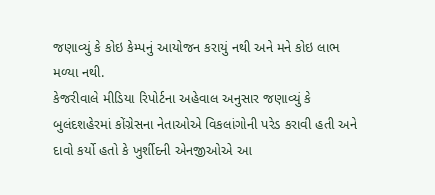જણાવ્યું કે કોઇ કેમ્પનું આયોજન કરાયું નથી અને મને કોઇ લાભ મળ્યા નથી.
કેજરીવાલે મીડિયા રિપોર્ટના અહેવાલ અનુસાર જણાવ્યું કે બુલંદશહેરમાં કોંગ્રેસના નેતાઓએ વિકલાંગોની પરેડ કરાવી હતી અને દાવો કર્યો હતો કે ખુર્શીદની એનજીઓએ આ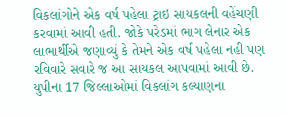વિકલાંગોને એક વર્ષ પહેલા ટ્રાઇ સાયકલની વહેંચણી કરવામાં આવી હતી. જોકે પરેડમાં ભાગ લેનાર એક લાભાર્થીએ જણાવ્યું કે તેમને એક વર્ષ પહેલા નહી પણ રવિવારે સવારે જ આ સાયકલ આપવામાં આવી છે.
યુપીના 17 જિલ્લાઓમાં વિકલાંગ કલ્યાણના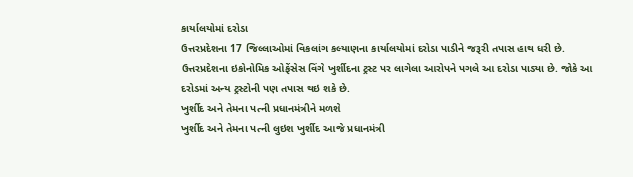કાર્યાલયોમાં દરોડા
ઉત્તરપ્રદેશના 17 જિલ્લાઓમાં વિકલાંગ કલ્યાણના કાર્યાલયોમાં દરોડા પાડીને જરૂરી તપાસ હાથ ધરી છે. ઉત્તરપ્રદેશના ઇકોનોમિક ઓફેંસેસ વિંગે ખુર્શીદના ટ્રસ્ટ પર લાગેલા આરોપને પગલે આ દરોડા પાડ્યા છે. જોકે આ દરોડમાં અન્ય ટ્રસ્ટોની પણ તપાસ થઇ શકે છે.
ખુર્શીદ અને તેમના પત્ની પ્રધાનમંત્રીને મળશે
ખુર્શીદ અને તેમના પત્ની લુઇશ ખુર્શીદ આજે પ્રધાનમંત્રી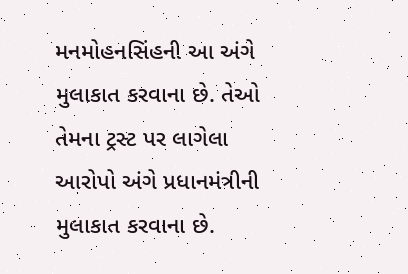મનમોહનસિંહની આ અંગે મુલાકાત કરવાના છે. તેઓ તેમના ટ્રસ્ટ પર લાગેલા આરોપો અંગે પ્રધાનમંત્રીની મુલાકાત કરવાના છે.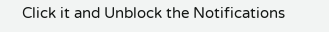Click it and Unblock the Notifications